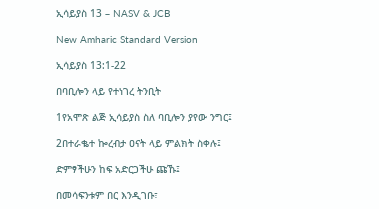ኢሳይያስ 13 – NASV & JCB

New Amharic Standard Version

ኢሳይያስ 13:1-22

በባቢሎን ላይ የተነገረ ትንቢት

1የአሞጽ ልጅ ኢሳይያስ ስለ ባቢሎን ያየው ንግር፤

2በተራቈተ ኰረብታ ዐናት ላይ ምልክት ስቀሉ፤

ድምፃችሁን ከፍ አድርጋችሁ ጩኹ፤

በመሳፍንቱም በር እንዲገቡ፣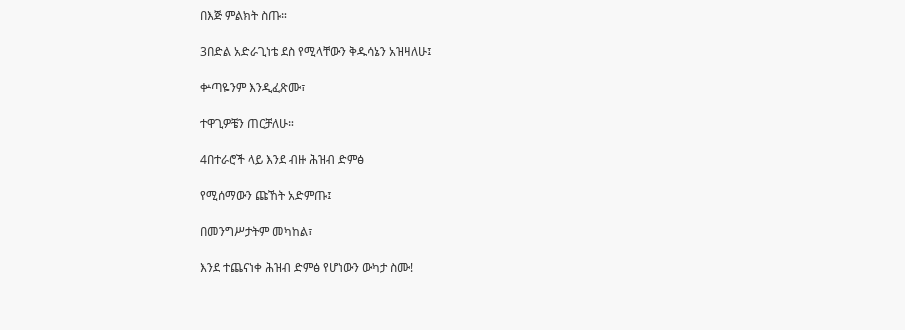በእጅ ምልክት ስጡ።

3በድል አድራጊነቴ ደስ የሚላቸውን ቅዱሳኔን አዝዛለሁ፤

ቍጣዬንም እንዲፈጽሙ፣

ተዋጊዎቼን ጠርቻለሁ።

4በተራሮች ላይ እንደ ብዙ ሕዝብ ድምፅ

የሚሰማውን ጩኸት አድምጡ፤

በመንግሥታትም መካከል፣

እንደ ተጨናነቀ ሕዝብ ድምፅ የሆነውን ውካታ ስሙ!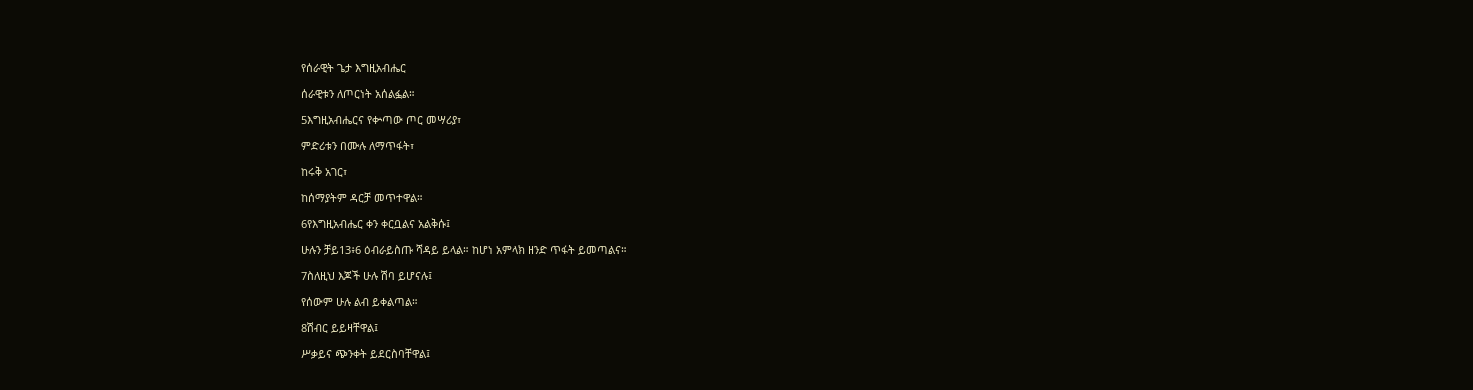የሰራዊት ጌታ እግዚአብሔር

ሰራዊቱን ለጦርነት አሰልፏል።

5እግዚአብሔርና የቍጣው ጦር መሣሪያ፣

ምድሪቱን በሙሉ ለማጥፋት፣

ከሩቅ አገር፣

ከሰማያትም ዳርቻ መጥተዋል።

6የእግዚአብሔር ቀን ቀርቧልና አልቅሱ፤

ሁሉን ቻይ13፥6 ዕብራይስጡ ሻዳይ ይላል። ከሆነ አምላክ ዘንድ ጥፋት ይመጣልና።

7ስለዚህ እጆች ሁሉ ሽባ ይሆናሉ፤

የሰውም ሁሉ ልብ ይቀልጣል።

8ሽብር ይይዛቸዋል፤

ሥቃይና ጭንቀት ይደርስባቸዋል፤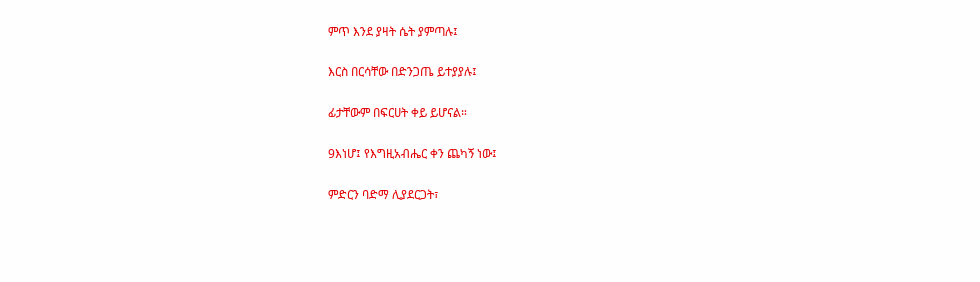ምጥ እንደ ያዛት ሴት ያምጣሉ፤

እርስ በርሳቸው በድንጋጤ ይተያያሉ፤

ፊታቸውም በፍርሀት ቀይ ይሆናል።

9እነሆ፤ የእግዚአብሔር ቀን ጨካኝ ነው፤

ምድርን ባድማ ሊያደርጋት፣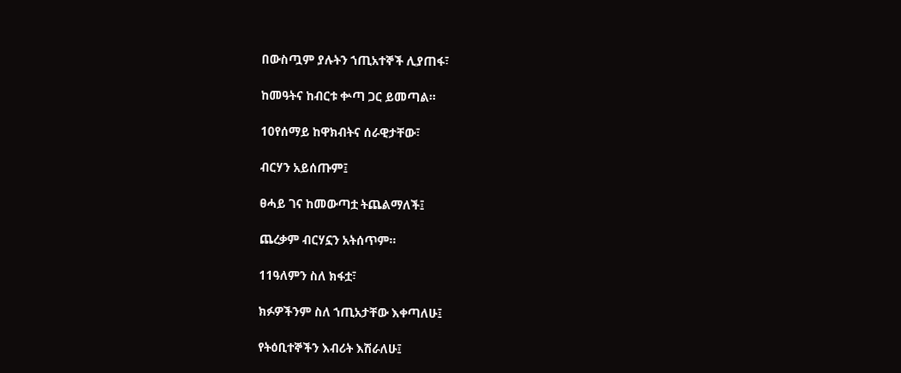በውስጧም ያሉትን ኀጢአተኞች ሊያጠፋ፣

ከመዓትና ከብርቱ ቍጣ ጋር ይመጣል።

10የሰማይ ከዋክብትና ሰራዊታቸው፣

ብርሃን አይሰጡም፤

ፀሓይ ገና ከመውጣቷ ትጨልማለች፤

ጨረቃም ብርሃኗን አትሰጥም።

11ዓለምን ስለ ክፋቷ፣

ክፉዎችንም ስለ ኀጢአታቸው እቀጣለሁ፤

የትዕቢተኞችን እብሪት እሽራለሁ፤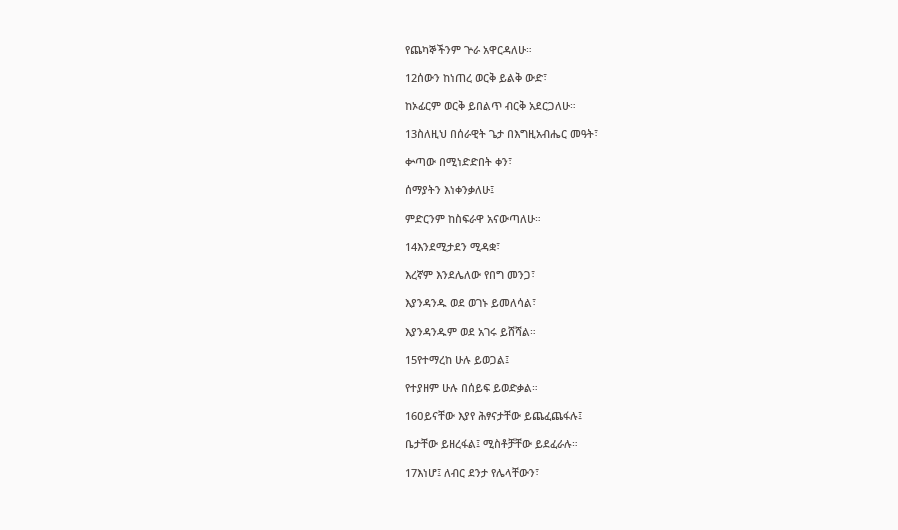የጨካኞችንም ጕራ አዋርዳለሁ።

12ሰውን ከነጠረ ወርቅ ይልቅ ውድ፣

ከኦፊርም ወርቅ ይበልጥ ብርቅ አደርጋለሁ።

13ስለዚህ በሰራዊት ጌታ በእግዚአብሔር መዓት፣

ቍጣው በሚነድድበት ቀን፣

ሰማያትን እነቀንቃለሁ፤

ምድርንም ከስፍራዋ አናውጣለሁ።

14እንደሚታደን ሚዳቋ፣

እረኛም እንደሌለው የበግ መንጋ፣

እያንዳንዱ ወደ ወገኑ ይመለሳል፣

እያንዳንዱም ወደ አገሩ ይሸሻል።

15የተማረከ ሁሉ ይወጋል፤

የተያዘም ሁሉ በሰይፍ ይወድቃል።

16ዐይናቸው እያየ ሕፃናታቸው ይጨፈጨፋሉ፤

ቤታቸው ይዘረፋል፤ ሚስቶቻቸው ይደፈራሉ።

17እነሆ፤ ለብር ደንታ የሌላቸውን፣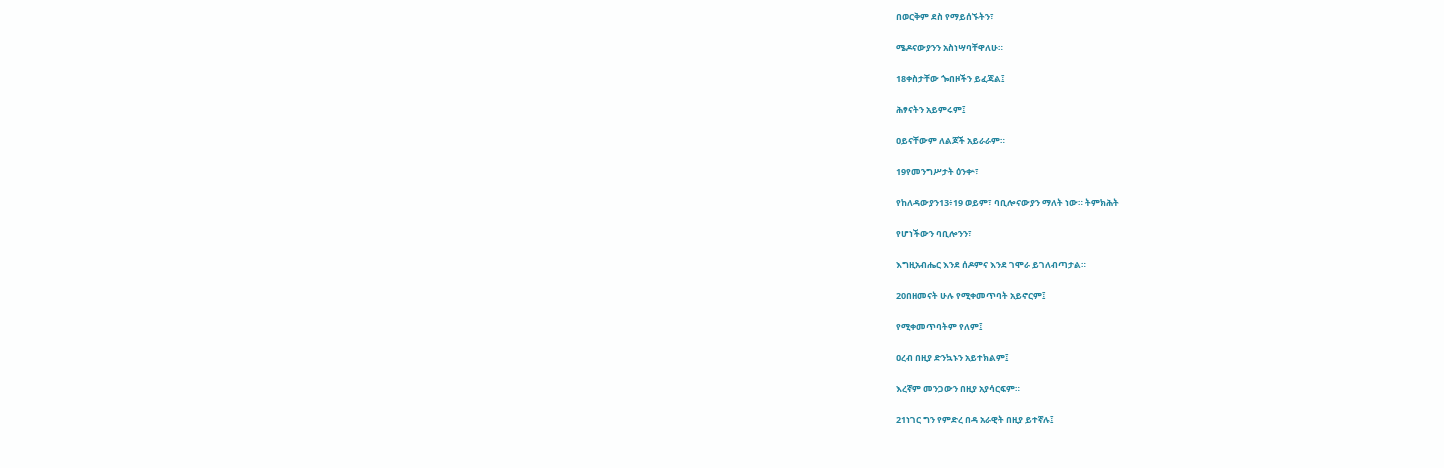በወርቅም ደስ የማይሰኙትን፣

ሜዶናውያንን አስነሣባቸዋለሁ።

18ቀስታቸው ጐበዞችን ይፈጃል፤

ሕፃናትን አይምሩም፤

ዐይናቸውም ለልጆች አይራራም።

19የመንግሥታት ዕንቍ፣

የከለዳውያን13፥19 ወይም፣ ባቢሎናውያን ማለት ነው። ትምክሕት

የሆነችውን ባቢሎንን፣

እግዚአብሔር እንደ ሰዶምና እንደ ገሞራ ይገለብጣታል።

20በዘመናት ሁሉ የሚቀመጥባት አይኖርም፤

የሚቀመጥባትም የለም፤

ዐረብ በዚያ ድንኳኑን አይተክልም፤

እረኛም መንጋውን በዚያ አያሳርፍም።

21ነገር ግን የምድረ በዳ አራዊት በዚያ ይተኛሉ፤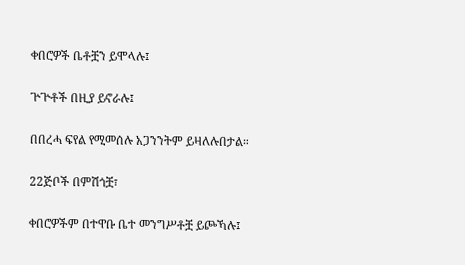ቀበሮዎች ቤቶቿን ይሞላሉ፤

ጕጕቶች በዚያ ይኖራሉ፤

በበረሓ ፍየል የሚመሰሉ አጋንንትም ይዛለሉበታል።

22ጅቦች በምሽጎቿ፣

ቀበሮዎችም በተዋቡ ቤተ መንግሥቶቿ ይጮኻሉ፤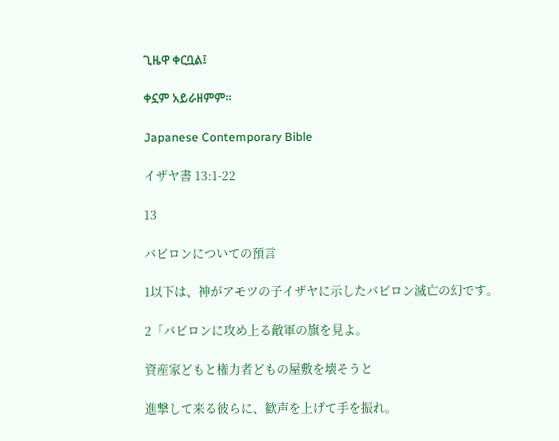ጊዜዋ ቀርቧል፤

ቀኗም አይራዘምም።

Japanese Contemporary Bible

イザヤ書 13:1-22

13

バビロンについての預言

1以下は、神がアモツの子イザヤに示したバビロン滅亡の幻です。

2「バビロンに攻め上る敵軍の旗を見よ。

資産家どもと権力者どもの屋敷を壊そうと

進撃して来る彼らに、歓声を上げて手を振れ。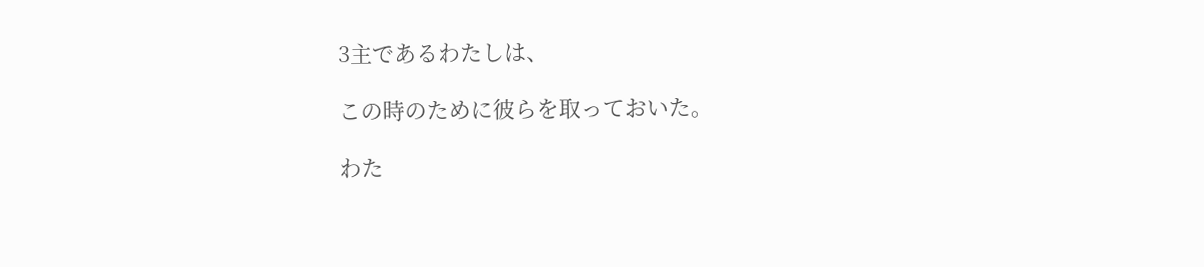3主であるわたしは、

この時のために彼らを取っておいた。

わた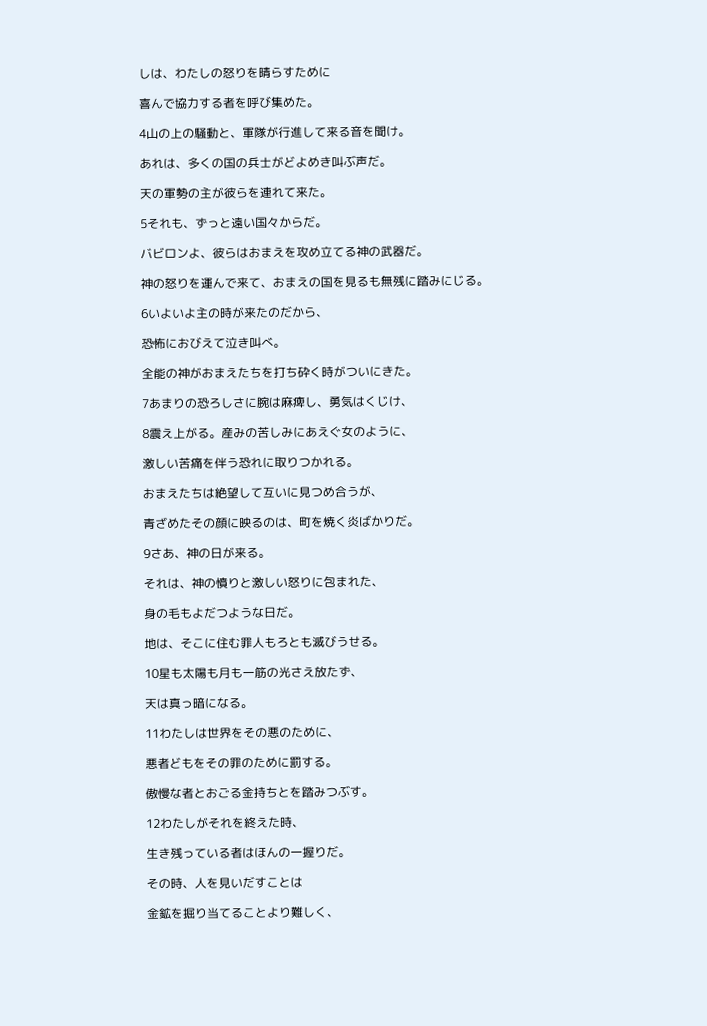しは、わたしの怒りを晴らすために

喜んで協力する者を呼び集めた。

4山の上の騒動と、軍隊が行進して来る音を聞け。

あれは、多くの国の兵士がどよめき叫ぶ声だ。

天の軍勢の主が彼らを連れて来た。

5それも、ずっと遠い国々からだ。

バビロンよ、彼らはおまえを攻め立てる神の武器だ。

神の怒りを運んで来て、おまえの国を見るも無残に踏みにじる。

6いよいよ主の時が来たのだから、

恐怖におびえて泣き叫べ。

全能の神がおまえたちを打ち砕く時がついにきた。

7あまりの恐ろしさに腕は麻痺し、勇気はくじけ、

8震え上がる。産みの苦しみにあえぐ女のように、

激しい苦痛を伴う恐れに取りつかれる。

おまえたちは絶望して互いに見つめ合うが、

青ざめたその顔に映るのは、町を焼く炎ばかりだ。

9さあ、神の日が来る。

それは、神の憤りと激しい怒りに包まれた、

身の毛もよだつような日だ。

地は、そこに住む罪人もろとも滅びうせる。

10星も太陽も月も一筋の光さえ放たず、

天は真っ暗になる。

11わたしは世界をその悪のために、

悪者どもをその罪のために罰する。

傲慢な者とおごる金持ちとを踏みつぶす。

12わたしがそれを終えた時、

生き残っている者はほんの一握りだ。

その時、人を見いだすことは

金鉱を掘り当てることより難しく、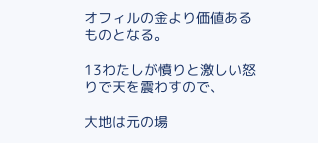オフィルの金より価値あるものとなる。

13わたしが憤りと激しい怒りで天を震わすので、

大地は元の場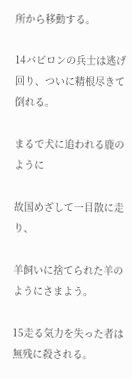所から移動する。

14バビロンの兵士は逃げ回り、ついに精根尽きて倒れる。

まるで犬に追われる鹿のように

故国めざして一目散に走り、

羊飼いに捨てられた羊のようにさまよう。

15走る気力を失った者は無残に殺される。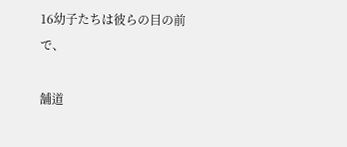16幼子たちは彼らの目の前で、

舗道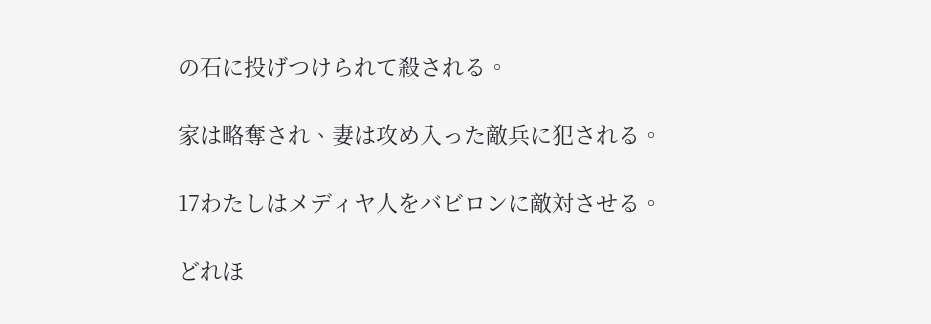の石に投げつけられて殺される。

家は略奪され、妻は攻め入った敵兵に犯される。

17わたしはメディヤ人をバビロンに敵対させる。

どれほ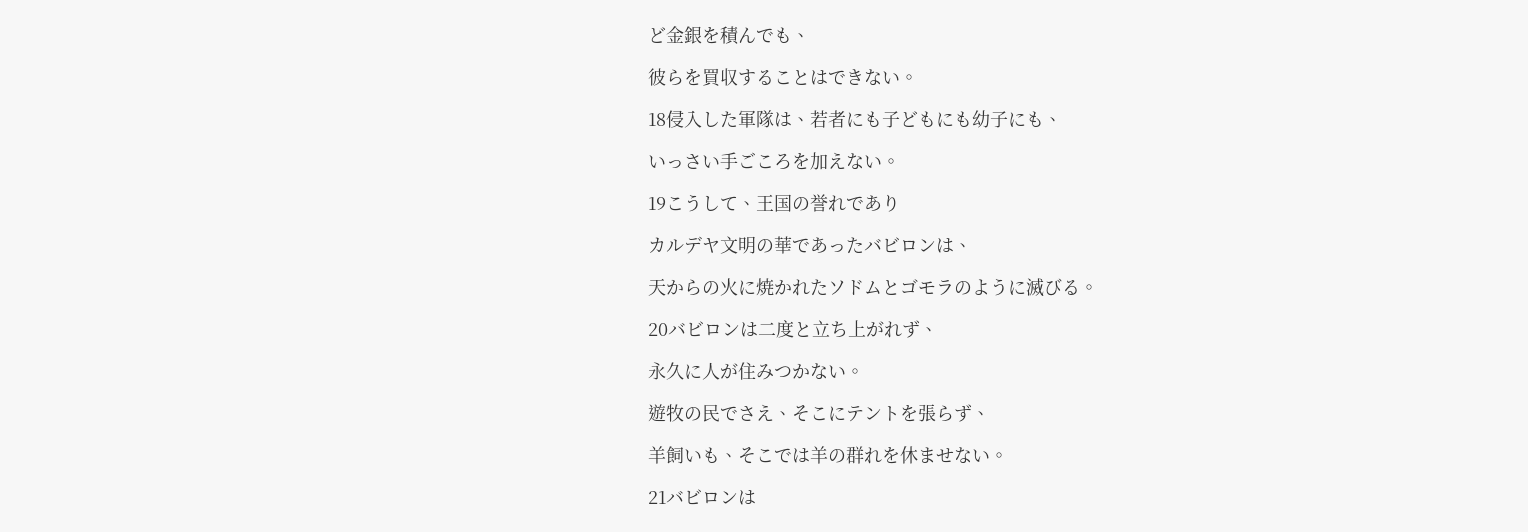ど金銀を積んでも、

彼らを買収することはできない。

18侵入した軍隊は、若者にも子どもにも幼子にも、

いっさい手ごころを加えない。

19こうして、王国の誉れであり

カルデヤ文明の華であったバビロンは、

天からの火に焼かれたソドムとゴモラのように滅びる。

20バビロンは二度と立ち上がれず、

永久に人が住みつかない。

遊牧の民でさえ、そこにテントを張らず、

羊飼いも、そこでは羊の群れを休ませない。

21バビロンは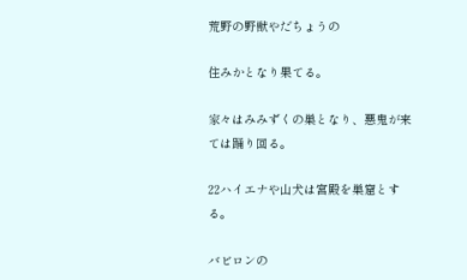荒野の野獣やだちょうの

住みかとなり果てる。

家々はみみずくの巣となり、悪鬼が来ては踊り回る。

22ハイエナや山犬は宮殿を巣窟とする。

バビロンの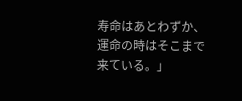寿命はあとわずか、運命の時はそこまで来ている。」